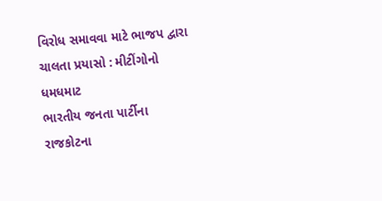વિરોધ સમાવવા માટે ભાજપ દ્વારા ચાલતા પ્રયાસો : મીટીંગોનો ધમધમાટ
ભારતીય જનતા પાર્ટીના રાજકોટના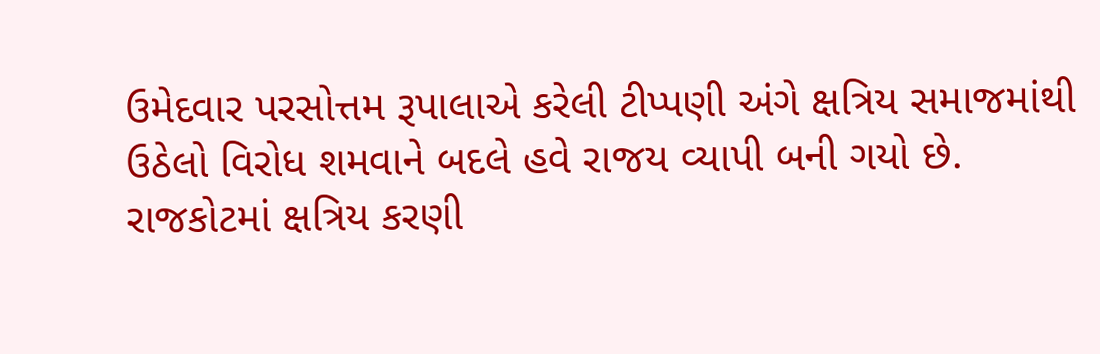ઉમેદવાર પરસોત્તમ રૂપાલાએ કરેલી ટીપ્પણી અંગે ક્ષત્રિય સમાજમાંથી ઉઠેલો વિરોધ શમવાને બદલે હવે રાજય વ્યાપી બની ગયો છે. રાજકોટમાં ક્ષત્રિય કરણી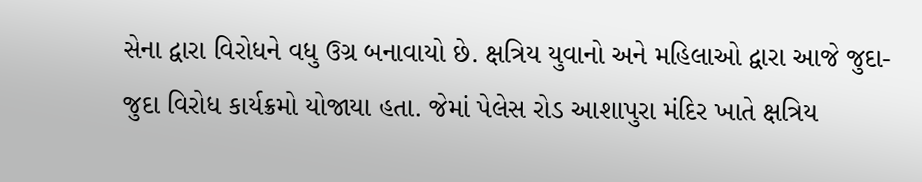સેના દ્વારા વિરોધને વધુ ઉગ્ર બનાવાયો છે. ક્ષત્રિય યુવાનો અને મહિલાઓ દ્વારા આજે જુદા-જુદા વિરોધ કાર્યક્રમો યોજાયા હતા. જેમાં પેલેસ રોડ આશાપુરા મંદિર ખાતે ક્ષત્રિય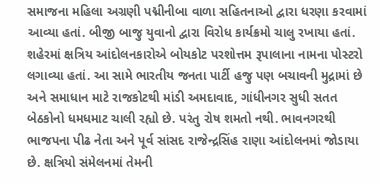સમાજના મહિલા અગ્રણી પદ્મીનીબા વાળા સહિતનાઓ દ્વારા ધરણા કરવામાં આવ્યા હતાં. બીજી બાજુ યુવાનો દ્વારા વિરોધ કાર્યક્રમો ચાલુ રખાયા હતાં.
શહેરમાં ક્ષત્રિય આંદોલનકારોએ બોયકોટ પરશોત્તમ રૂપાલાના નામના પોસ્ટરો લગાવ્યા હતાં. આ સામે ભારતીય જનતા પાર્ટી હજુ પણ બચાવની મુદ્રામાં છે અને સમાધાન માટે રાજકોટથી માંડી અમદાવાદ, ગાંધીનગર સુધી સતત બેઠકોનો ધમધમાટ ચાલી રહ્યો છે. પરંતુ રોષ શમતો નથી. ભાવનગરથી ભાજપના પીઢ નેતા અને પૂર્વ સાંસદ રાજેન્દ્રસિંહ રાણા આંદોલનમાં જોડાયા છે. ક્ષત્રિયો સંમેલનમાં તેમની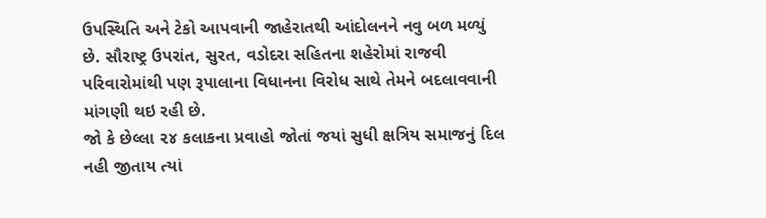ઉપસ્થિતિ અને ટેકો આપવાની જાહેરાતથી આંદોલનને નવુ બળ મળ્યું છે. સૌરાષ્ટ્ર ઉપરાંત, સુરત, વડોદરા સહિતના શહેરોમાં રાજવી પરિવારોમાંથી પણ રૂપાલાના વિધાનના વિરોધ સાથે તેમને બદલાવવાની માંગણી થઇ રહી છે.
જો કે છેલ્લા ૨૪ કલાકના પ્રવાહો જોતાં જયાં સુધી ક્ષત્રિય સમાજનું દિલ નહી જીતાય ત્યાં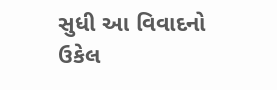સુધી આ વિવાદનો ઉકેલ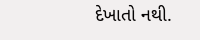દેખાતો નથી.